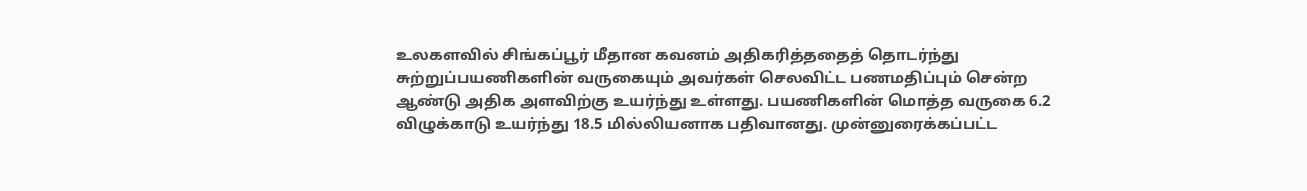உலகளவில் சிங்கப்பூர் மீதான கவனம் அதிகரித்ததைத் தொடர்ந்து சுற்றுப்பயணிகளின் வருகையும் அவர்கள் செலவிட்ட பணமதிப்பும் சென்ற ஆண்டு அதிக அளவிற்கு உயர்ந்து உள்ளது. பயணிகளின் மொத்த வருகை 6.2 விழுக்காடு உயர்ந்து 18.5 மில்லியனாக பதிவானது. முன்னுரைக்கப்பட்ட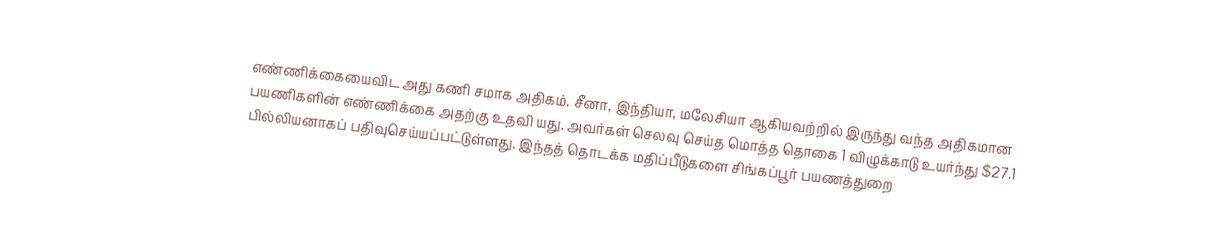எண்ணிக்கையைவிட அது கணி சமாக அதிகம். சீனா, இந்தியா, மலேசியா ஆகியவற்றில் இருந்து வந்த அதிகமான பயணிகளின் எண்ணிக்கை அதற்கு உதவி யது. அவர்கள் செலவு செய்த மொத்த தொகை 1 விழுக்காடு உயர்ந்து $27.1 பில்லியனாகப் பதிவுசெய்யப்பட்டுள்ளது. இந்தத் தொடக்க மதிப்பீடுகளை சிங்கப்பூர் பயணத்துறை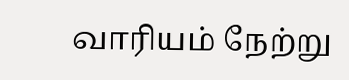வாரியம் நேற்று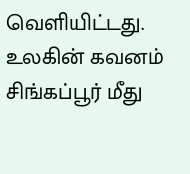வெளியிட்டது. உலகின் கவனம் சிங்கப்பூர் மீது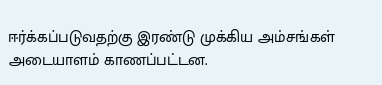ஈர்க்கப்படுவதற்கு இரண்டு முக்கிய அம்சங்கள் அடையாளம் காணப்பட்டன.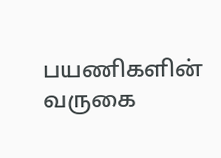பயணிகளின் வருகை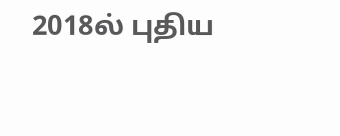2018ல் புதிய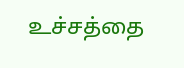உச்சத்தை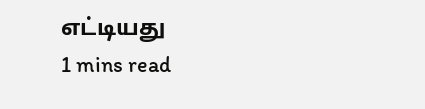எட்டியது
1 mins read